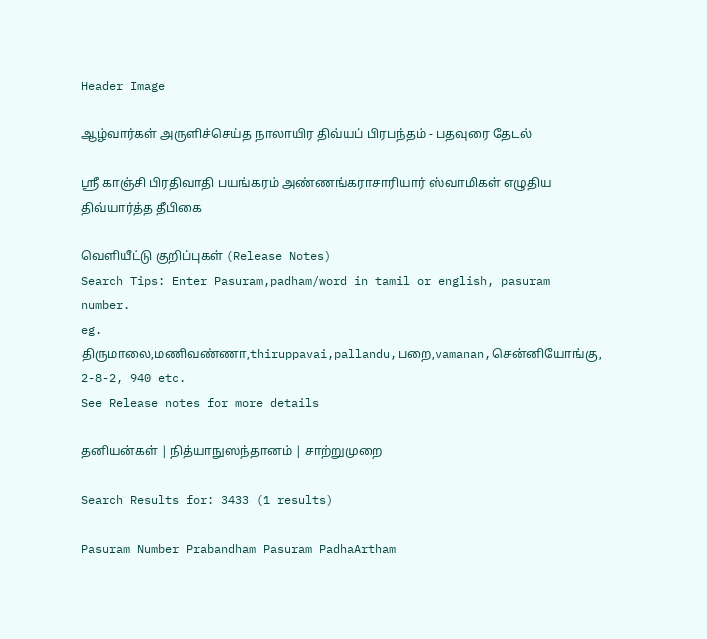Header Image

ஆழ்வார்கள் அருளிச்செய்த நாலாயிர திவ்யப் பிரபந்தம் - பதவுரை தேடல்

ஸ்ரீ காஞ்சி பிரதிவாதி பயங்கரம் அண்ணங்கராசாரியார் ஸ்வாமிகள் எழுதிய திவ்யார்த்த தீபிகை

வெளியீட்டு குறிப்புகள் (Release Notes)
Search Tips: Enter Pasuram,padham/word in tamil or english, pasuram number.
eg. திருமாலை,மணிவண்ணா,thiruppavai,pallandu,பறை,vamanan,சென்னியோங்கு, 2-8-2, 940 etc.
See Release notes for more details

தனியன்கள் | நித்யாநுஸந்தானம் | சாற்றுமுறை

Search Results for: 3433 (1 results)

Pasuram Number Prabandham Pasuram PadhaArtham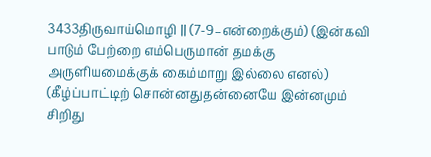3433திருவாய்மொழி || (7-9–என்றைக்கும்) (இன்கவி பாடும் பேற்றை எம்பெருமான் தமக்கு அருளியமைக்குக் கைம்மாறு இல்லை எனல்) (கீழ்ப்பாட்டிற் சொன்னதுதன்னையே இன்னமும் சிறிது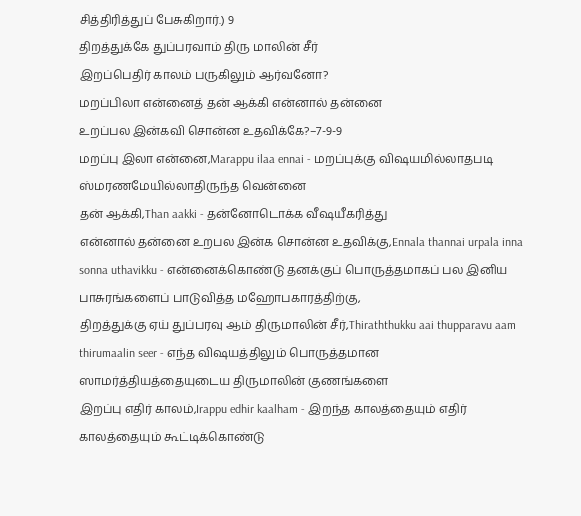சித்திரித்துப் பேசுகிறார்.) 9
திறத்துக்கே துப்பரவாம் திரு மாலின் சீர்
இறப்பெதிர் காலம் பருகிலும் ஆர்வனோ?
மறப்பிலா என்னைத் தன் ஆக்கி என்னால் தன்னை
உறப்பல இன்கவி சொன்ன உதவிக்கே?–7-9-9
மறப்பு இலா என்னை,Marappu ilaa ennai - மறப்புக்கு விஷயமில்லாதபடி ஸ்மரணமேயில்லாதிருந்த வென்னை
தன் ஆக்கி,Than aakki - தன்னோடொக்க வீஷயீகரித்து
என்னால் தன்னை உறபல இன்க சொன்ன உதவிக்கு,Ennala thannai urpala inna sonna uthavikku - என்னைக்கொண்டு தனக்குப் பொருத்தமாகப் பல இனிய பாசுரங்களைப் பாடுவித்த மஹோபகாரத்திற்கு,
திறத்துக்கு ஏய் துப்பரவு ஆம் திருமாலின் சீர்,Thiraththukku aai thupparavu aam thirumaalin seer - எந்த விஷயத்திலும் பொருத்தமான ஸாமர்த்தியத்தையுடைய திருமாலின் குணங்களை
இறப்பு எதிர் காலம்,Irappu edhir kaalham - இறந்த காலத்தையும் எதிர் காலத்தையும் கூட்டிக்கொண்டு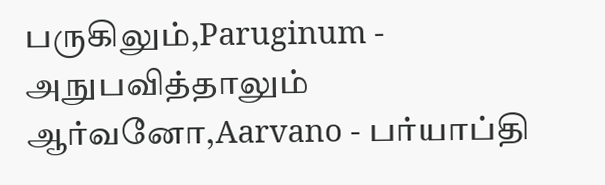பருகிலும்,Paruginum - அநுபவித்தாலும்
ஆர்வனோ,Aarvano - பர்யாப்தி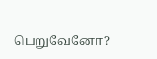பெறுவேனோ?